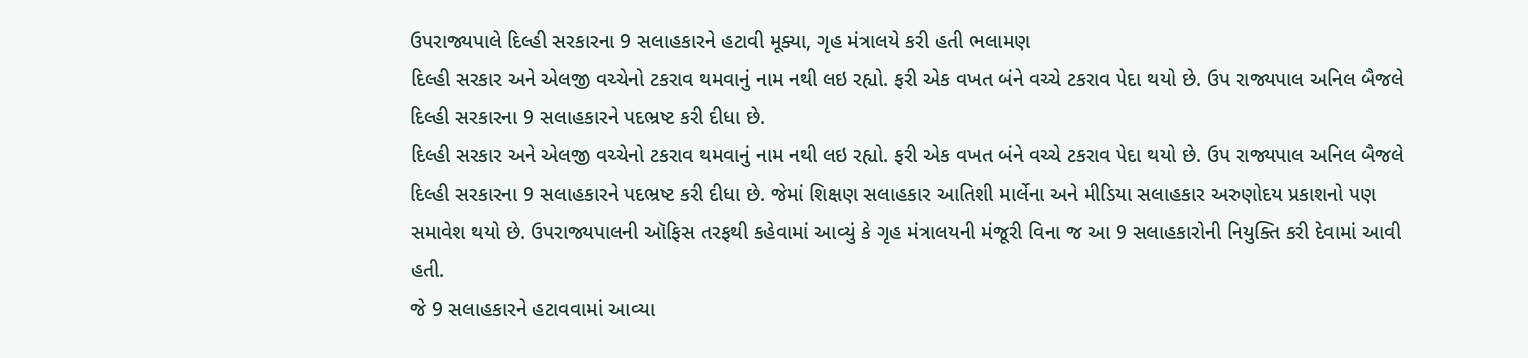ઉપરાજ્યપાલે દિલ્હી સરકારના 9 સલાહકારને હટાવી મૂક્યા, ગૃહ મંત્રાલયે કરી હતી ભલામણ
દિલ્હી સરકાર અને એલજી વચ્ચેનો ટકરાવ થમવાનું નામ નથી લઇ રહ્યો. ફરી એક વખત બંને વચ્ચે ટકરાવ પેદા થયો છે. ઉપ રાજ્યપાલ અનિલ બૈજલે દિલ્હી સરકારના 9 સલાહકારને પદભ્રષ્ટ કરી દીધા છે.
દિલ્હી સરકાર અને એલજી વચ્ચેનો ટકરાવ થમવાનું નામ નથી લઇ રહ્યો. ફરી એક વખત બંને વચ્ચે ટકરાવ પેદા થયો છે. ઉપ રાજ્યપાલ અનિલ બૈજલે દિલ્હી સરકારના 9 સલાહકારને પદભ્રષ્ટ કરી દીધા છે. જેમાં શિક્ષણ સલાહકાર આતિશી માર્લેના અને મીડિયા સલાહકાર અરુણોદય પ્રકાશનો પણ સમાવેશ થયો છે. ઉપરાજ્યપાલની ઑફિસ તરફથી કહેવામાં આવ્યું કે ગૃહ મંત્રાલયની મંજૂરી વિના જ આ 9 સલાહકારોની નિયુક્તિ કરી દેવામાં આવી હતી.
જે 9 સલાહકારને હટાવવામાં આવ્યા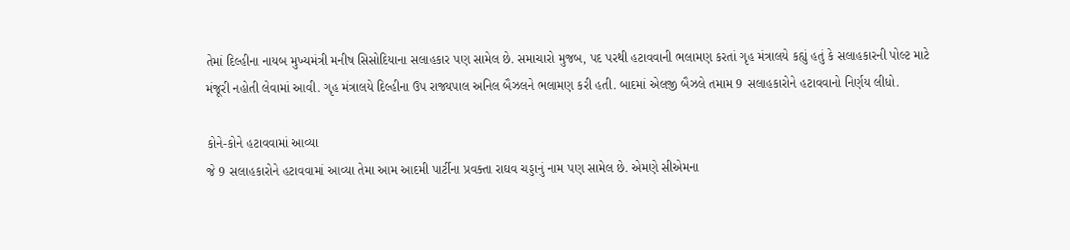તેમાં દિલ્હીના નાયબ મુખ્યમંત્રી મનીષ સિસોદિયાના સલાહકાર પણ સામેલ છે. સમાચારો મુજબ, પદ પરથી હટાવવાની ભલામણ કરતાં ગૃહ મંત્રાલયે કહ્યું હતું કે સલાહકારની પોલ્ટ માટે મંજૂરી નહોતી લેવામાં આવી. ગૃહ મંત્રાલયે દિલ્હીના ઉપ રાજ્યપાલ અનિલ બૈઝલને ભલામણ કરી હતી. બાદમાં એલજી બૈઝલે તમામ 9 સલાહકારોને હટાવવાનો નિર્ણય લીધો.

કોને-કોને હટાવવામાં આવ્યા
જે 9 સલાહકારોને હટાવવામાં આવ્યા તેમા આમ આદમી પાર્ટીના પ્રવક્તા રાઘવ ચડ્ડાનું નામ પણ સામેલ છે. એમણે સીએમના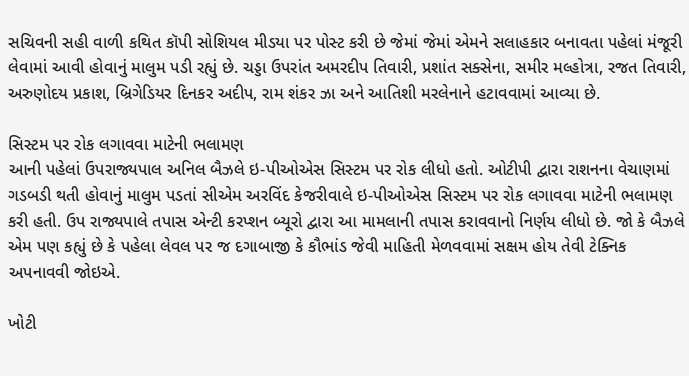સચિવની સહી વાળી કથિત કૉપી સોશિયલ મીડયા પર પોસ્ટ કરી છે જેમાં જેમાં એમને સલાહકાર બનાવતા પહેલાં મંજૂરી લેવામાં આવી હોવાનું માલુમ પડી રહ્યું છે. ચડ્ડા ઉપરાંત અમરદીપ તિવારી, પ્રશાંત સક્સેના, સમીર મલ્હોત્રા, રજત તિવારી, અરુણોદય પ્રકાશ, બ્રિગેડિયર દિનકર અદીપ, રામ શંકર ઝા અને આતિશી મરલેનાને હટાવવામાં આવ્યા છે.

સિસ્ટમ પર રોક લગાવવા માટેની ભલામણ
આની પહેલાં ઉપરાજ્યપાલ અનિલ બૈઝલે ઇ-પીઓએસ સિસ્ટમ પર રોક લીધો હતો. ઓટીપી દ્વારા રાશનના વેચાણમાં ગડબડી થતી હોવાનું માલુમ પડતાં સીએમ અરવિંદ કેજરીવાલે ઇ-પીઓએસ સિસ્ટમ પર રોક લગાવવા માટેની ભલામણ કરી હતી. ઉપ રાજ્યપાલે તપાસ એન્ટી કરપ્શન બ્યૂરો દ્વારા આ મામલાની તપાસ કરાવવાનો નિર્ણય લીધો છે. જો કે બૈઝલે એમ પણ કહ્યું છે કે પહેલા લેવલ પર જ દગાબાજી કે કૌભાંડ જેવી માહિતી મેળવવામાં સક્ષમ હોય તેવી ટેક્નિક અપનાવવી જોઇએ.

ખોટી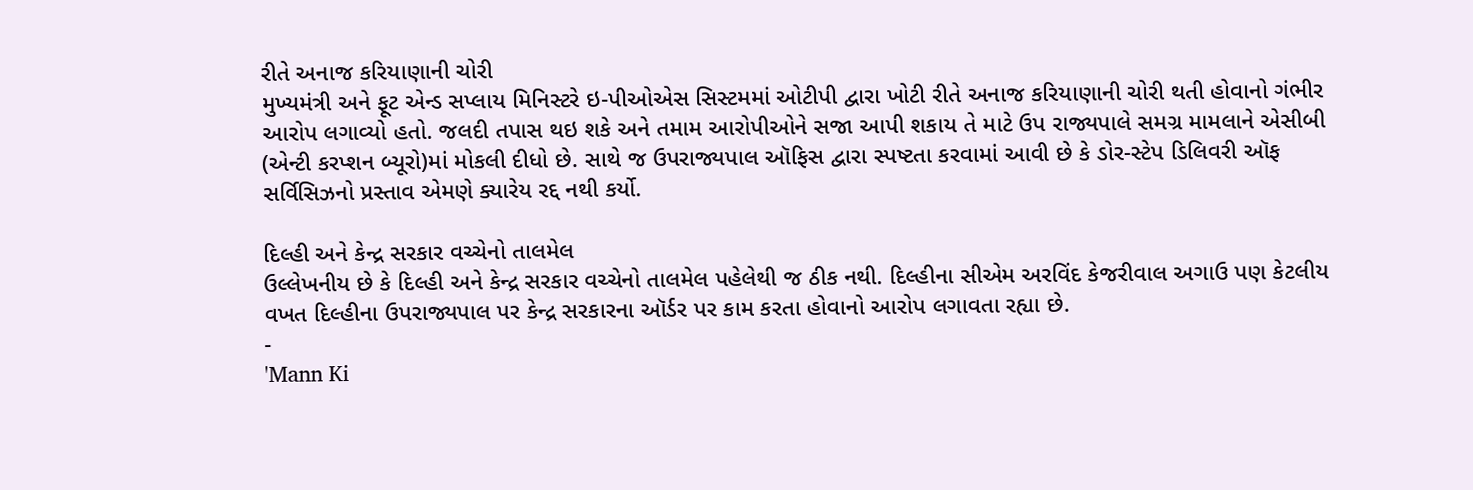રીતે અનાજ કરિયાણાની ચોરી
મુખ્યમંત્રી અને ફૂટ એન્ડ સપ્લાય મિનિસ્ટરે ઇ-પીઓએસ સિસ્ટમમાં ઓટીપી દ્વારા ખોટી રીતે અનાજ કરિયાણાની ચોરી થતી હોવાનો ગંભીર આરોપ લગાવ્યો હતો. જલદી તપાસ થઇ શકે અને તમામ આરોપીઓને સજા આપી શકાય તે માટે ઉપ રાજ્યપાલે સમગ્ર મામલાને એસીબી (એન્ટી કરપ્શન બ્યૂરો)માં મોકલી દીધો છે. સાથે જ ઉપરાજ્યપાલ ઑફિસ દ્વારા સ્પષ્ટતા કરવામાં આવી છે કે ડોર-સ્ટેપ ડિલિવરી ઑફ સર્વિસિઝનો પ્રસ્તાવ એમણે ક્યારેય રદ્દ નથી કર્યો.

દિલ્હી અને કેન્દ્ર સરકાર વચ્ચેનો તાલમેલ
ઉલ્લેખનીય છે કે દિલ્હી અને કેન્દ્ર સરકાર વચ્ચેનો તાલમેલ પહેલેથી જ ઠીક નથી. દિલ્હીના સીએમ અરવિંદ કેજરીવાલ અગાઉ પણ કેટલીય વખત દિલ્હીના ઉપરાજ્યપાલ પર કેન્દ્ર સરકારના ઑર્ડર પર કામ કરતા હોવાનો આરોપ લગાવતા રહ્યા છે.
-
'Mann Ki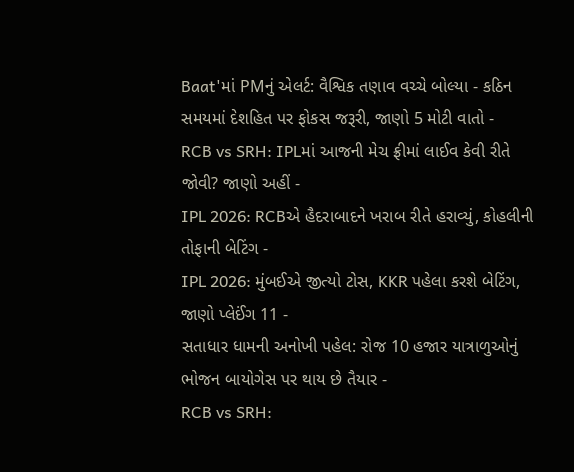Baat'માં PMનું એલર્ટ: વૈશ્વિક તણાવ વચ્ચે બોલ્યા - કઠિન સમયમાં દેશહિત પર ફોકસ જરૂરી, જાણો 5 મોટી વાતો -
RCB vs SRH: IPLમાં આજની મેચ ફ્રીમાં લાઈવ કેવી રીતે જોવી? જાણો અહીં -
IPL 2026: RCBએ હૈદરાબાદને ખરાબ રીતે હરાવ્યું, કોહલીની તોફાની બેટિંગ -
IPL 2026: મુંબઈએ જીત્યો ટોસ, KKR પહેલા કરશે બેટિંગ, જાણો પ્લેઈંગ 11 -
સતાધાર ધામની અનોખી પહેલ: રોજ 10 હજાર યાત્રાળુઓનું ભોજન બાયોગેસ પર થાય છે તૈયાર -
RCB vs SRH: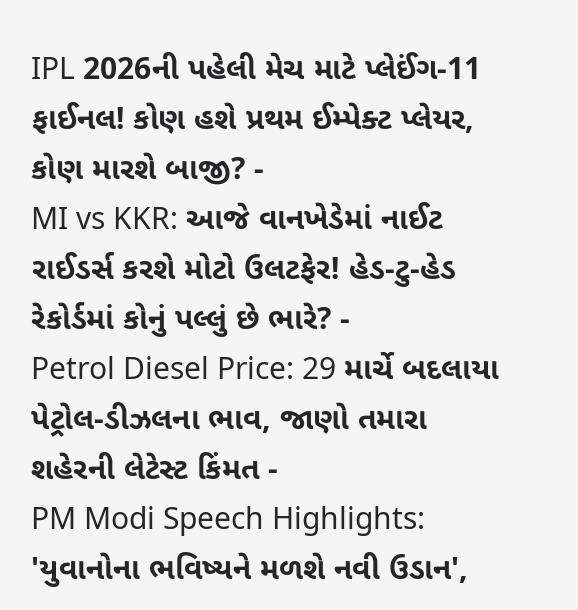IPL 2026ની પહેલી મેચ માટે પ્લેઈંગ-11 ફાઈનલ! કોણ હશે પ્રથમ ઈમ્પેક્ટ પ્લેયર, કોણ મારશે બાજી? -
MI vs KKR: આજે વાનખેડેમાં નાઈટ રાઈડર્સ કરશે મોટો ઉલટફેર! હેડ-ટુ-હેડ રેકોર્ડમાં કોનું પલ્લું છે ભારે? -
Petrol Diesel Price: 29 માર્ચે બદલાયા પેટ્રોલ-ડીઝલના ભાવ, જાણો તમારા શહેરની લેટેસ્ટ કિંમત -
PM Modi Speech Highlights: 'યુવાનોના ભવિષ્યને મળશે નવી ઉડાન',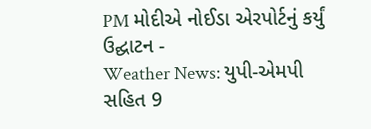PM મોદીએ નોઈડા એરપોર્ટનું કર્યું ઉદ્ઘાટન -
Weather News: યુપી-એમપી સહિત 9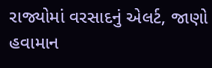રાજ્યોમાં વરસાદનું એલર્ટ, જાણો હવામાન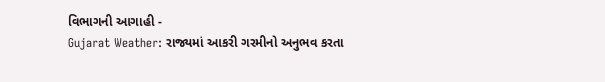વિભાગની આગાહી -
Gujarat Weather: રાજ્યમાં આકરી ગરમીનો અનુભવ કરતા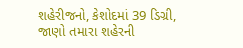શહેરીજનો, કેશોદમાં 39 ડિગ્રી, જાણો તમારા શહેરની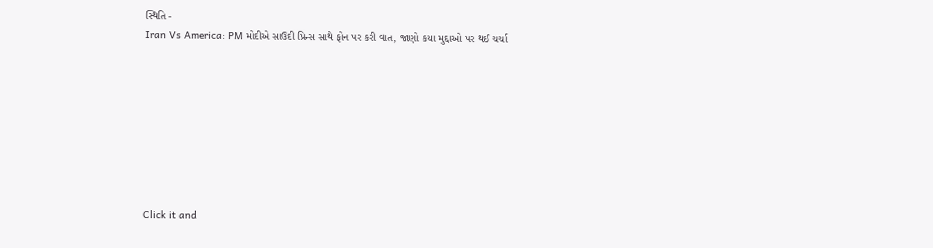સ્થિતિ -
Iran Vs America: PM મોદીએ સાઉદી પ્રિન્સ સાથે ફોન પર કરી વાત, જાણો કયા મુદ્દાઓ પર થઈ ચર્ચા








Click it and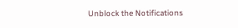Unblock the Notifications